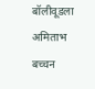बॉलीवूडला अमिताभ बच्चन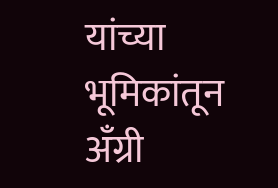यांच्या भूमिकांतून अँग्री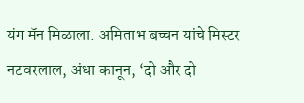यंग मॅन मिळाला. अमिताभ बच्चन यांचे मिस्टर नटवरलाल, अंधा कानून, ‘दो और दो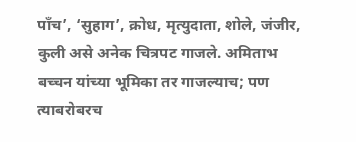पाँच’, ‘सुहाग’, क्रोध, मृत्युदाता, शोले, जंजीर, कुली असे अनेक चित्रपट गाजले. अमिताभ बच्चन यांच्या भूमिका तर गाजल्याच; पण त्याबरोबरच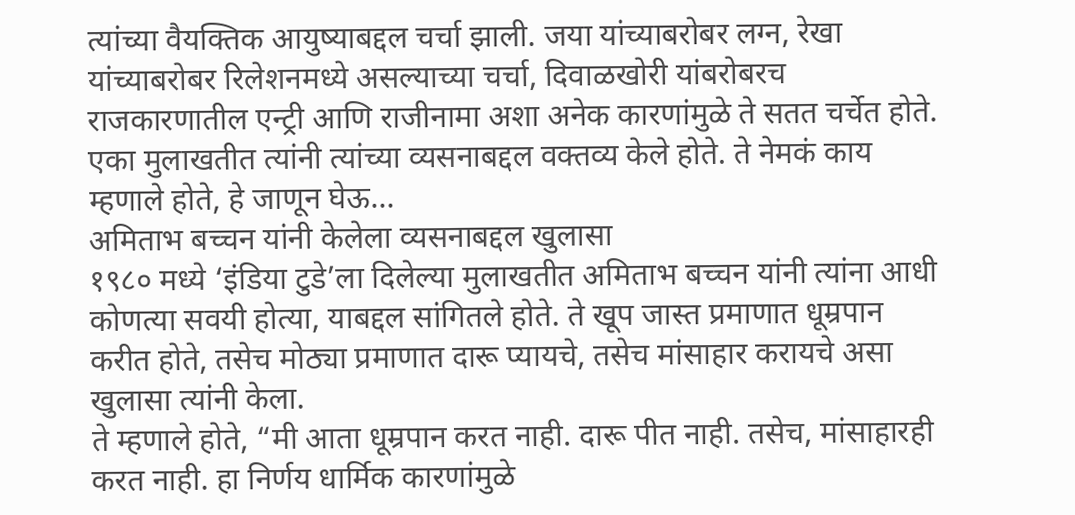त्यांच्या वैयक्तिक आयुष्याबद्दल चर्चा झाली. जया यांच्याबरोबर लग्न, रेखा यांच्याबरोबर रिलेशनमध्ये असल्याच्या चर्चा, दिवाळखोरी यांबरोबरच राजकारणातील एन्ट्री आणि राजीनामा अशा अनेक कारणांमुळे ते सतत चर्चेत होते.
एका मुलाखतीत त्यांनी त्यांच्या व्यसनाबद्दल वक्तव्य केले होते. ते नेमकं काय म्हणाले होते, हे जाणून घेऊ…
अमिताभ बच्चन यांनी केलेला व्यसनाबद्दल खुलासा
१९८० मध्ये ‘इंडिया टुडे’ला दिलेल्या मुलाखतीत अमिताभ बच्चन यांनी त्यांना आधी कोणत्या सवयी होत्या, याबद्दल सांगितले होते. ते खूप जास्त प्रमाणात धूम्रपान करीत होते, तसेच मोठ्या प्रमाणात दारू प्यायचे, तसेच मांसाहार करायचे असा खुलासा त्यांनी केला.
ते म्हणाले होते, “मी आता धूम्रपान करत नाही. दारू पीत नाही. तसेच, मांसाहारही करत नाही. हा निर्णय धार्मिक कारणांमुळे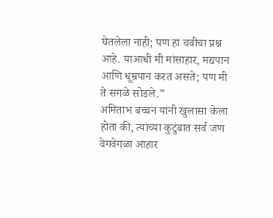घेतलेला नाही; पण हा चवीचा प्रश्न आहे. याआधी मी मांसाहार, मद्यपान आणि धूम्रपान करत असते; पण मी ते सगळे सोडले.”
अमिताभ बच्चन यांनी खुलासा केला होता की, त्यांच्या कुटुंबात सर्व जण वेगवेगळा आहार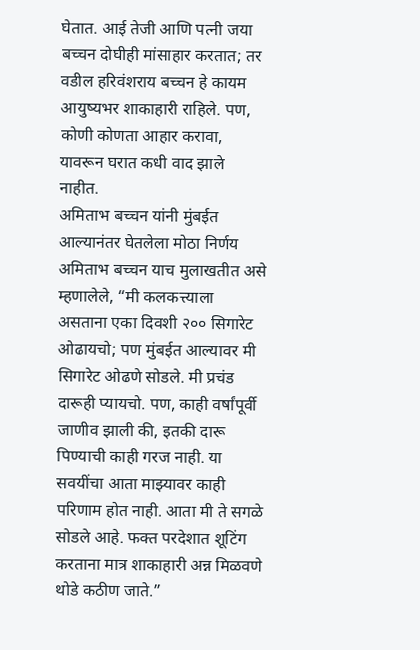घेतात. आई तेजी आणि पत्नी जया बच्चन दोघीही मांसाहार करतात; तर वडील हरिवंशराय बच्चन हे कायम आयुष्यभर शाकाहारी राहिले. पण, कोणी कोणता आहार करावा, यावरून घरात कधी वाद झाले नाहीत.
अमिताभ बच्चन यांनी मुंबईत आल्यानंतर घेतलेला मोठा निर्णय
अमिताभ बच्चन याच मुलाखतीत असे म्हणालेले, “मी कलकत्त्याला असताना एका दिवशी २०० सिगारेट ओढायचो; पण मुंबईत आल्यावर मी सिगारेट ओढणे सोडले. मी प्रचंड दारूही प्यायचो. पण, काही वर्षांपूर्वी जाणीव झाली की, इतकी दारू पिण्याची काही गरज नाही. या सवयींचा आता माझ्यावर काही परिणाम होत नाही. आता मी ते सगळे सोडले आहे. फक्त परदेशात शूटिंग करताना मात्र शाकाहारी अन्न मिळवणे थोडे कठीण जाते.”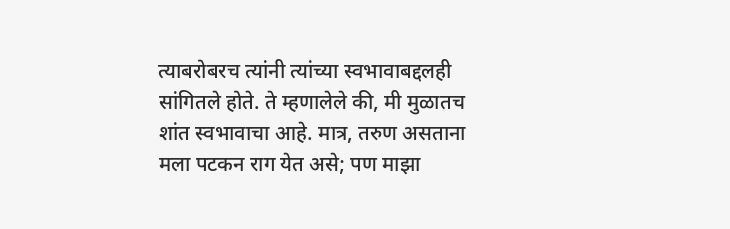त्याबरोबरच त्यांनी त्यांच्या स्वभावाबद्दलही सांगितले होते. ते म्हणालेले की, मी मुळातच शांत स्वभावाचा आहे. मात्र, तरुण असताना मला पटकन राग येत असे; पण माझा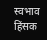स्वभाव हिंसक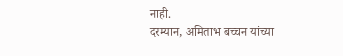नाही.
दरम्यान, अमिताभ बच्चन यांच्या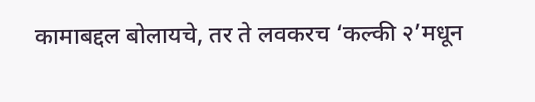कामाबद्दल बोलायचे, तर ते लवकरच ‘कल्की २’मधून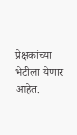प्रेक्षकांच्या भेटीला येणार आहेत.